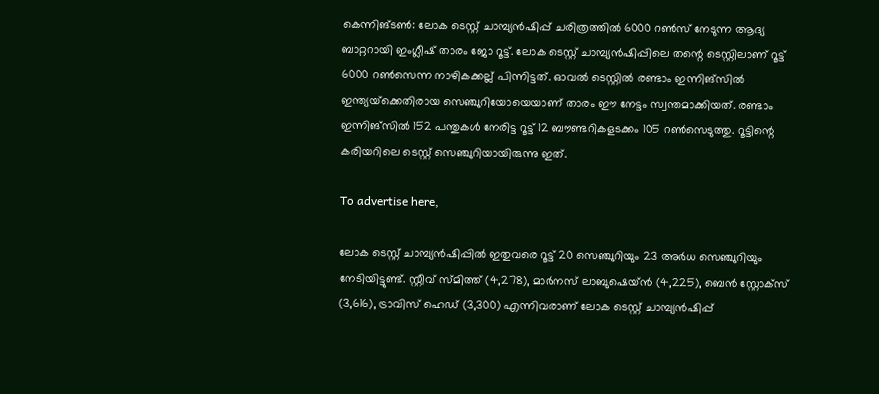കെന്നിങ്ടണ്‍: ലോക ടെസ്റ്റ് ചാമ്പ്യന്‍ഷിപ്പ് ചരിത്രത്തില്‍ 6000 റണ്‍സ് നേടുന്ന ആദ്യ ബാറ്ററായി ഇംഗ്ലീഷ് താരം ജോ റൂട്ട്. ലോക ടെസ്റ്റ് ചാമ്പ്യന്‍ഷിപ്പിലെ തന്റെ ടെസ്റ്റിലാണ് റൂട്ട് 6000 റണ്‍സെന്ന നാഴികക്കല്ല് പിന്നിട്ടത്. ഓവല്‍ ടെസ്റ്റില്‍ രണ്ടാം ഇന്നിങ്‌സില്‍ ഇന്ത്യയ്‌ക്കെതിരായ സെഞ്ചുറിയോയെയാണ് താരം ഈ നേട്ടം സ്വന്തമാക്കിയത്. രണ്ടാം ഇന്നിങ്‌സില്‍ 152 പന്തുകള്‍ നേരിട്ട റൂട്ട് 12 ബൗണ്ടറികളടക്കം 105 റണ്‍സെടുത്തു. റൂട്ടിന്റെ കരിയറിലെ ടെസ്റ്റ് സെഞ്ചുറിയായിരുന്നു ഇത്.

To advertise here,

ലോക ടെസ്റ്റ് ചാമ്പ്യന്‍ഷിപ്പില്‍ ഇതുവരെ റൂട്ട് 20 സെഞ്ചുറിയും 23 അര്‍ധ സെഞ്ചുറിയും നേടിയിട്ടുണ്ട്. സ്റ്റീവ് സ്മിത്ത് (4,278), മാര്‍നസ് ലാബുഷെയ്ന്‍ (4,225), ബെന്‍ സ്റ്റോക്‌സ് (3,616), ട്രാവിസ് ഹെഡ് (3,300) എന്നിവരാണ് ലോക ടെസ്റ്റ് ചാമ്പ്യന്‍ഷിപ്പ്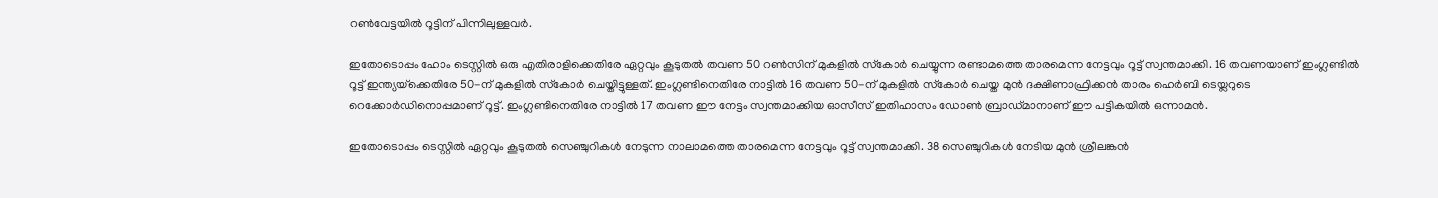റണ്‍വേട്ടയില്‍ റൂട്ടിന് പിന്നിലുള്ളവര്‍.

ഇതോടൊപ്പം ഹോം ടെസ്റ്റില്‍ ഒരു എതിരാളിക്കെതിരേ ഏറ്റവും കൂടുതല്‍ തവണ 50 റണ്‍സിന് മുകളില്‍ സ്‌കോര്‍ ചെയ്യുന്ന രണ്ടാമത്തെ താരമെന്ന നേട്ടവും റൂട്ട് സ്വന്തമാക്കി. 16 തവണയാണ് ഇംഗ്ലണ്ടില്‍ റൂട്ട് ഇന്ത്യയ്‌ക്കെതിരേ 50-ന് മുകളില്‍ സ്‌കോര്‍ ചെയ്തിട്ടുള്ളത്. ഇംഗ്ലണ്ടിനെതിരേ നാട്ടില്‍ 16 തവണ 50-ന് മുകളില്‍ സ്‌കോര്‍ ചെയ്ത മുന്‍ ദക്ഷിണാഫ്രിക്കന്‍ താരം ഹെര്‍ബി ടെയ്ലറുടെ റെക്കോര്‍ഡിനൊപ്പമാണ് റൂട്ട്. ഇംഗ്ലണ്ടിനെതിരേ നാട്ടില്‍ 17 തവണ ഈ നേട്ടം സ്വന്തമാക്കിയ ഓസീസ് ഇതിഹാസം ഡോണ്‍ ബ്രാഡ്മാനാണ് ഈ പട്ടികയില്‍ ഒന്നാമന്‍.

ഇതോടൊപ്പം ടെസ്റ്റില്‍ ഏറ്റവും കൂടുതല്‍ സെഞ്ചുറികള്‍ നേടുന്ന നാലാമത്തെ താരമെന്ന നേട്ടവും റൂട്ട് സ്വന്തമാക്കി. 38 സെഞ്ചുറികള്‍ നേടിയ മുന്‍ ശ്രീലങ്കന്‍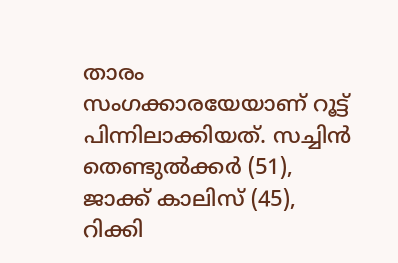താരം സംഗക്കാരയേയാണ് റൂട്ട് പിന്നിലാക്കിയത്. സച്ചിന്‍ തെണ്ടുല്‍ക്കര്‍ (51), ജാക്ക് കാലിസ് (45), റിക്കി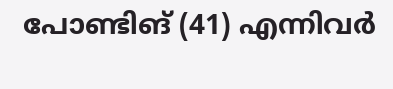പോണ്ടിങ് (41) എന്നിവര്‍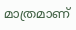മാത്രമാണ്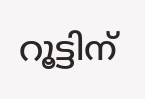റൂട്ടിന്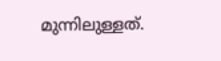മുന്നിലുള്ളത്.